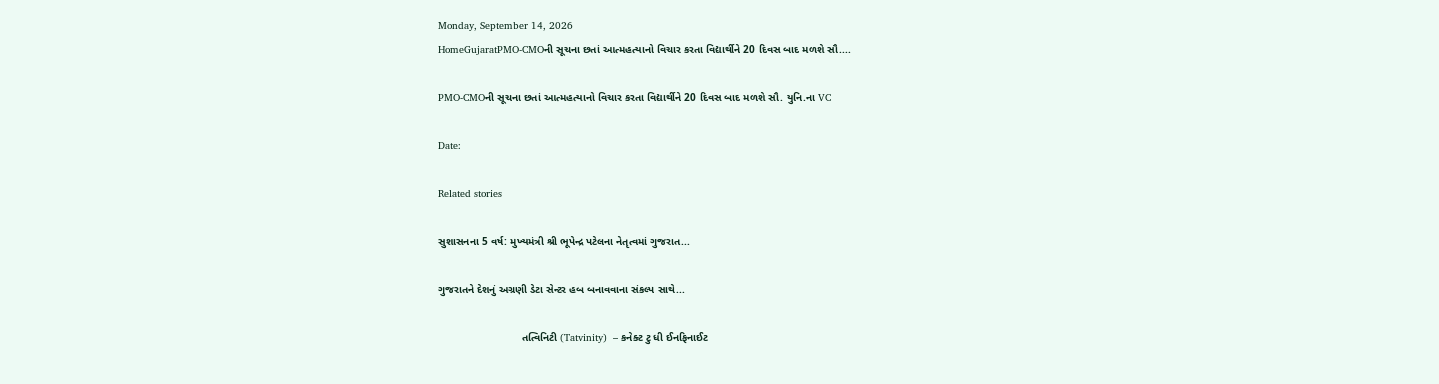Monday, September 14, 2026
HomeGujaratPMO-CMOની સૂચના છતાં આત્મહત્યાનો વિચાર કરતા વિદ્યાર્થીને 20 દિવસ બાદ મળશે સૌ....

PMO-CMOની સૂચના છતાં આત્મહત્યાનો વિચાર કરતા વિદ્યાર્થીને 20 દિવસ બાદ મળશે સૌ. યુનિ.ના VC

Date:

Related stories

સુશાસનના 5 વર્ષ: મુખ્યમંત્રી શ્રી ભૂપેન્દ્ર પટેલના નેતૃત્વમાં ગુજરાત...

ગુજરાતને દેશનું અગ્રણી ડેટા સેન્ટર હબ બનાવવાના સંકલ્પ સાથે...

                            તત્વિનિટી (Tatvinity)  – કનેક્ટ ટુ ધી ઈનફિનાઈટ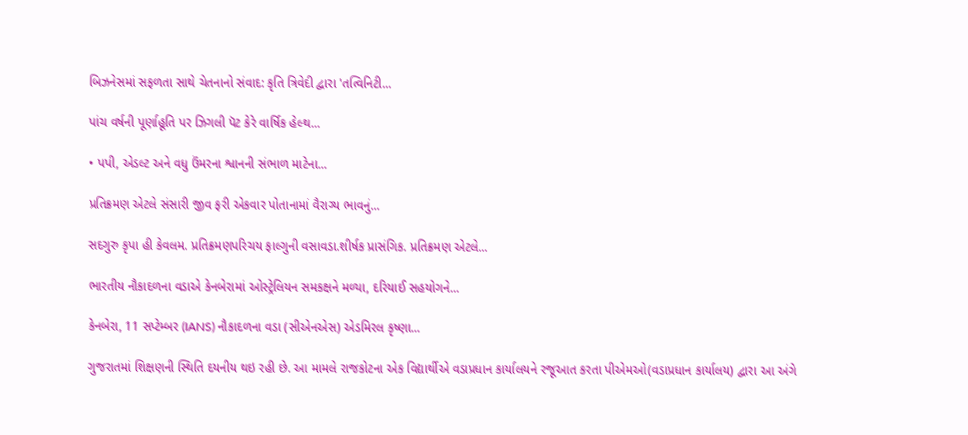બિઝનેસમાં સફળતા સાથે ચેતનાનો સંવાદ: કૃતિ ત્રિવેદી દ્વારા 'તત્વિનિટી...

પાંચ વર્ષની પૂર્ણાહૂતિ પર ઝિગલી પૅટ કેરે વાર્ષિક હેલ્થ...

• પપી, એડલ્ટ અને વધુ ઉંમરના શ્વાનની સંભાળ માટેના...

પ્રતિક્રમણ એટલે સંસારી જીવ ફરી એકવાર પોતાનામાં વૈરાગ્ય ભાવનું...

સદગુરુ કૃપા હી કેવલમ. પ્રતિક્રમણપરિચય ફાલ્ગુની વસાવડા.શીર્ષક પ્રાસંગિક. પ્રતિક્રમણ એટલે...

ભારતીય નૌકાદળના વડાએ કેનબેરામાં ઓસ્ટ્રેલિયન સમકક્ષને મળ્યા, દરિયાઈ સહયોગને...

કેનબેરા, 11 સપ્ટેમ્બર (IANS) નૌકાદળના વડા (સીએનએસ) એડમિરલ કૃષ્ણા...

ગુજરાતમાં શિક્ષણની સ્થિતિ દયનીય થઇ રહી છે. આ મામલે રાજકોટના એક વિદ્યાર્થીએ વડાપ્રધાન કાર્યાલયને રજૂઆત કરતા પીએમઓ(વડાપ્રધાન કાર્યાલય) દ્વારા આ અંગે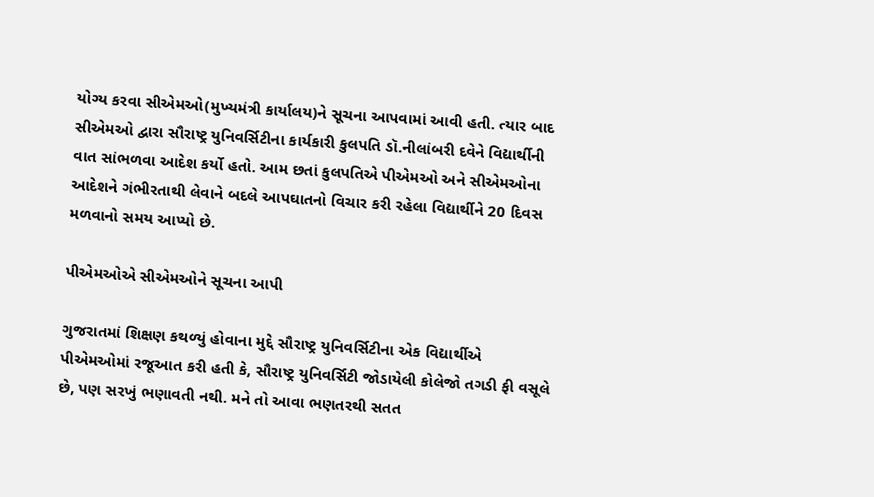યોગ્ય કરવા સીએમઓ(મુખ્યમંત્રી કાર્યાલય)ને સૂચના આપવામાં આવી હતી. ત્યાર બાદ સીએમઓ દ્વારા સૌરાષ્ટ્ર યુનિવર્સિટીના કાર્યકારી કુલપતિ ડૉ.નીલાંબરી દવેને વિદ્યાર્થીની વાત સાંભળવા આદેશ કર્યો હતો. આમ છતાં કુલપતિએ પીએમઓ અને સીએમઓના આદેશને ગંભીરતાથી લેવાને બદલે આપઘાતનો વિચાર કરી રહેલા વિદ્યાર્થીને 20 દિવસ મળવાનો સમય આપ્યો છે.

પીએમઓએ સીએમઓને સૂચના આપી

ગુજરાતમાં શિક્ષણ કથળ્યું હોવાના મુદ્દે સૌરાષ્ટ્ર યુનિવર્સિટીના એક વિદ્યાર્થીએ પીએમઓમાં રજૂઆત કરી હતી કે, સૌરાષ્ટ્ર યુનિવર્સિટી જોડાયેલી કોલેજો તગડી ફી વસૂલે છે, પણ સરખું ભણાવતી નથી. મને તો આવા ભણતરથી સતત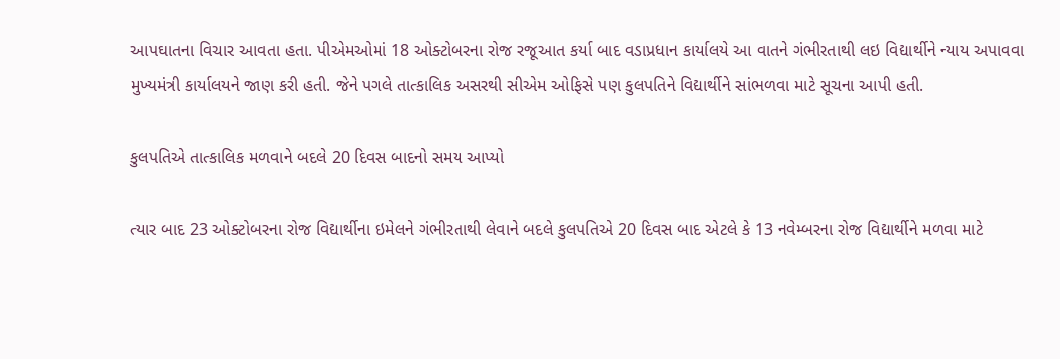આપઘાતના વિચાર આવતા હતા. પીએમઓમાં 18 ઓક્ટોબરના રોજ રજૂઆત કર્યા બાદ વડાપ્રધાન કાર્યાલયે આ વાતને ગંભીરતાથી લઇ વિદ્યાર્થીને ન્યાય અપાવવા મુખ્યમંત્રી કાર્યાલયને જાણ કરી હતી. જેને પગલે તાત્કાલિક અસરથી સીએમ ઓફિસે પણ કુલપતિને વિદ્યાર્થીને સાંભળવા માટે સૂચના આપી હતી.

કુલપતિએ તાત્કાલિક મળવાને બદલે 20 દિવસ બાદનો સમય આપ્યો

ત્યાર બાદ 23 ઓક્ટોબરના રોજ વિદ્યાર્થીના ઇમેલને ગંભીરતાથી લેવાને બદલે કુલપતિએ 20 દિવસ બાદ એટલે કે 13 નવેમ્બરના રોજ વિદ્યાર્થીને મળવા માટે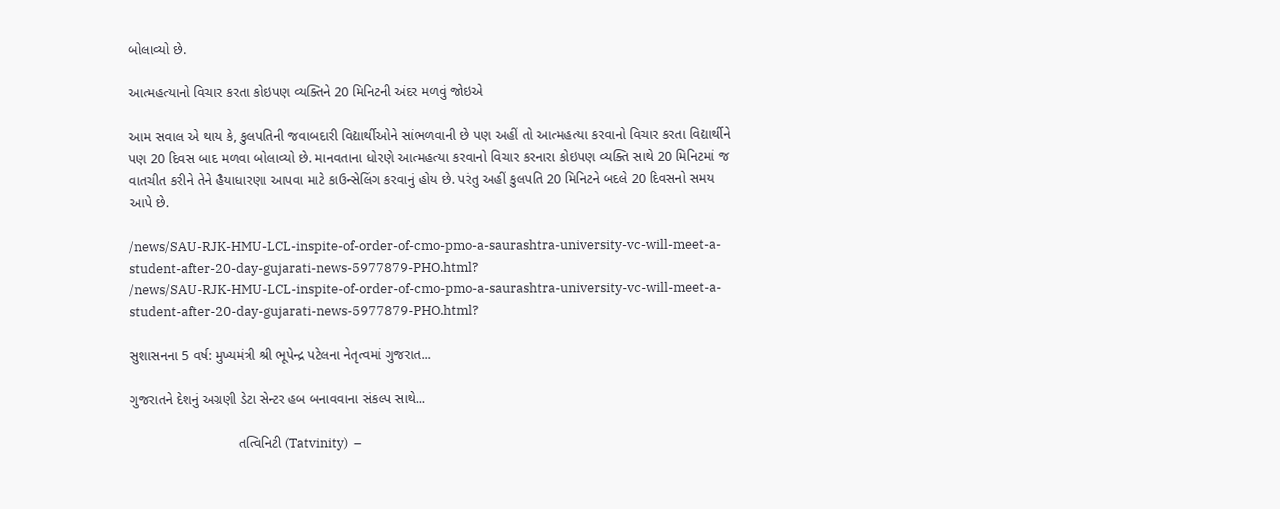બોલાવ્યો છે.

આત્મહત્યાનો વિચાર કરતા કોઇપણ વ્યક્તિને 20 મિનિટની અંદર મળવું જોઇએ

આમ સવાલ એ થાય કે, કુલપતિની જવાબદારી વિદ્યાર્થીઓને સાંભળવાની છે પણ અહીં તો આત્મહત્યા કરવાનો વિચાર કરતા વિદ્યાર્થીને પણ 20 દિવસ બાદ મળવા બોલાવ્યો છે. માનવતાના ધોરણે આત્મહત્યા કરવાનો વિચાર કરનારા કોઇપણ વ્યક્તિ સાથે 20 મિનિટમાં જ વાતચીત કરીને તેને હૈયાધારણા આપવા માટે કાઉન્સેલિંગ કરવાનું હોય છે. પરંતુ અહીં કુલપતિ 20 મિનિટને બદલે 20 દિવસનો સમય આપે છે.

/news/SAU-RJK-HMU-LCL-inspite-of-order-of-cmo-pmo-a-saurashtra-university-vc-will-meet-a-student-after-20-day-gujarati-news-5977879-PHO.html?
/news/SAU-RJK-HMU-LCL-inspite-of-order-of-cmo-pmo-a-saurashtra-university-vc-will-meet-a-student-after-20-day-gujarati-news-5977879-PHO.html?

સુશાસનના 5 વર્ષ: મુખ્યમંત્રી શ્રી ભૂપેન્દ્ર પટેલના નેતૃત્વમાં ગુજરાત...

ગુજરાતને દેશનું અગ્રણી ડેટા સેન્ટર હબ બનાવવાના સંકલ્પ સાથે...

                            તત્વિનિટી (Tatvinity)  –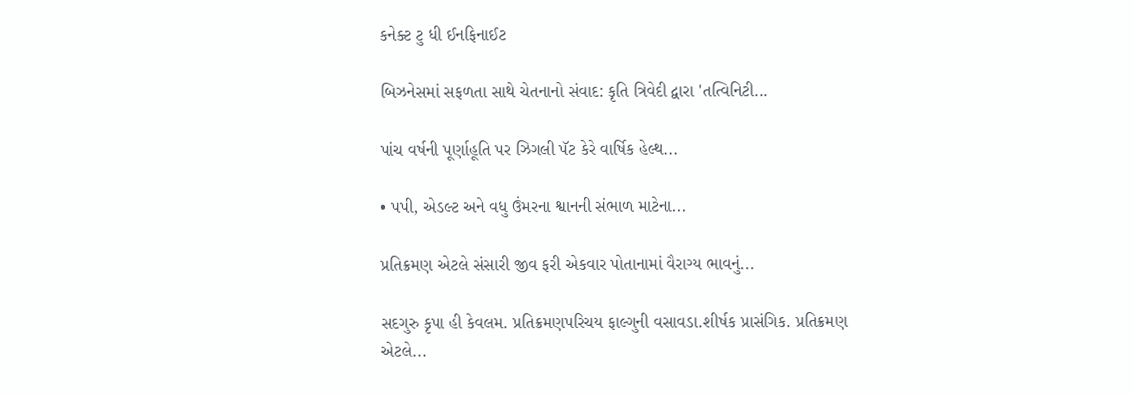કનેક્ટ ટુ ધી ઈનફિનાઈટ

બિઝનેસમાં સફળતા સાથે ચેતનાનો સંવાદ: કૃતિ ત્રિવેદી દ્વારા 'તત્વિનિટી...

પાંચ વર્ષની પૂર્ણાહૂતિ પર ઝિગલી પૅટ કેરે વાર્ષિક હેલ્થ...

• પપી, એડલ્ટ અને વધુ ઉંમરના શ્વાનની સંભાળ માટેના...

પ્રતિક્રમણ એટલે સંસારી જીવ ફરી એકવાર પોતાનામાં વૈરાગ્ય ભાવનું...

સદગુરુ કૃપા હી કેવલમ. પ્રતિક્રમણપરિચય ફાલ્ગુની વસાવડા.શીર્ષક પ્રાસંગિક. પ્રતિક્રમણ એટલે...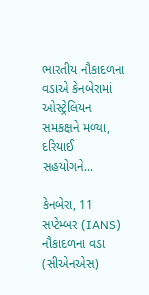ભારતીય નૌકાદળના વડાએ કેનબેરામાં ઓસ્ટ્રેલિયન સમકક્ષને મળ્યા, દરિયાઈ સહયોગને...

કેનબેરા, 11 સપ્ટેમ્બર (IANS) નૌકાદળના વડા (સીએનએસ)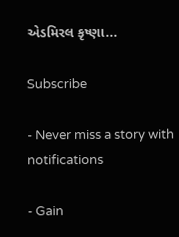એડમિરલ કૃષ્ણા...

Subscribe

- Never miss a story with notifications

- Gain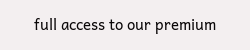full access to our premium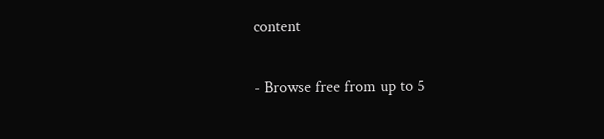content

- Browse free from up to 5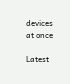devices at once

Latest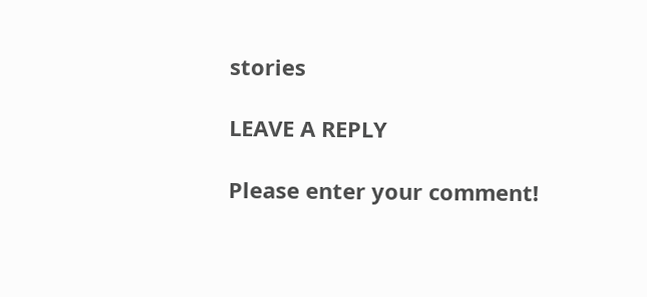stories

LEAVE A REPLY

Please enter your comment!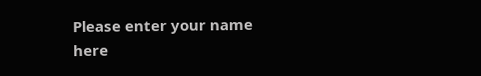Please enter your name here